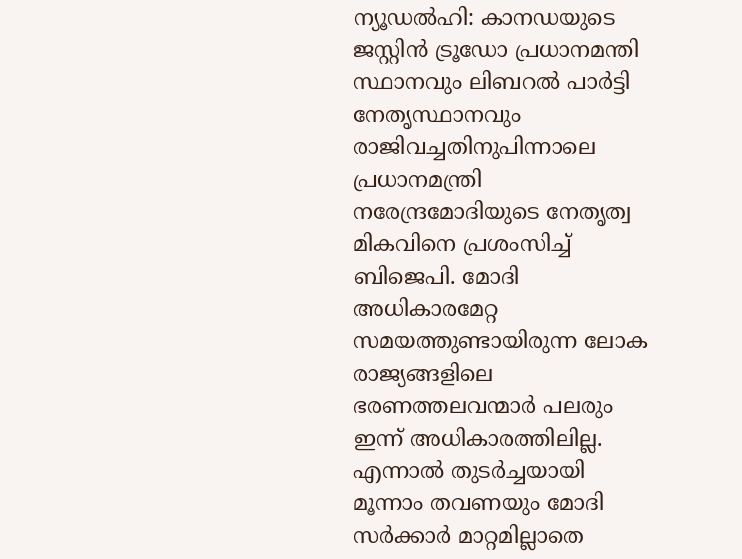ന്യൂഡൽഹി: കാനഡയുടെ ജസ്റ്റിൻ ട്രൂഡോ പ്രധാനമന്തി സ്ഥാനവും ലിബറൽ പാർട്ടി നേതൃസ്ഥാനവും രാജിവച്ചതിനുപിന്നാലെ പ്രധാനമന്ത്രി നരേന്ദ്രമോദിയുടെ നേതൃത്വ മികവിനെ പ്രശംസിച്ച് ബിജെപി. മോദി അധികാരമേറ്റ സമയത്തുണ്ടായിരുന്ന ലോക രാജ്യങ്ങളിലെ ഭരണത്തലവന്മാർ പലരും ഇന്ന് അധികാരത്തിലില്ല. എന്നാൽ തുടർച്ചയായി മൂന്നാം തവണയും മോദി സർക്കാർ മാറ്റമില്ലാതെ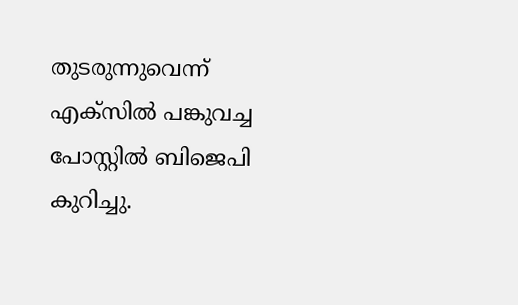തുടരുന്നുവെന്ന് എക്സിൽ പങ്കുവച്ച പോസ്റ്റിൽ ബിജെപി കുറിച്ചു.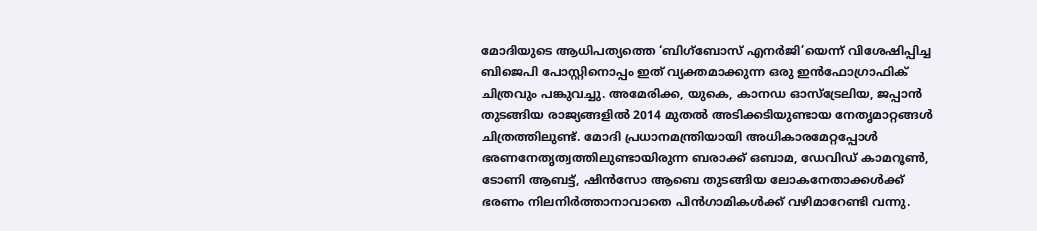മോദിയുടെ ആധിപത്യത്തെ ‘ബിഗ്ബോസ് എനർജി’യെന്ന് വിശേഷിപ്പിച്ച ബിജെപി പോസ്റ്റിനൊപ്പം ഇത് വ്യക്തമാക്കുന്ന ഒരു ഇൻഫോഗ്രാഫിക് ചിത്രവും പങ്കുവച്ചു. അമേരിക്ക, യുകെ, കാനഡ ഓസ്ട്രേലിയ, ജപ്പാൻ തുടങ്ങിയ രാജ്യങ്ങളിൽ 2014 മുതൽ അടിക്കടിയുണ്ടായ നേതൃമാറ്റങ്ങൾ ചിത്രത്തിലുണ്ട്. മോദി പ്രധാനമന്ത്രിയായി അധികാരമേറ്റപ്പോൾ ഭരണനേതൃത്വത്തിലുണ്ടായിരുന്ന ബരാക്ക് ഒബാമ, ഡേവിഡ് കാമറൂൺ, ടോണി ആബട്ട്, ഷിൻസോ ആബെ തുടങ്ങിയ ലോകനേതാക്കൾക്ക് ഭരണം നിലനിർത്താനാവാതെ പിൻഗാമികൾക്ക് വഴിമാറേണ്ടി വന്നു.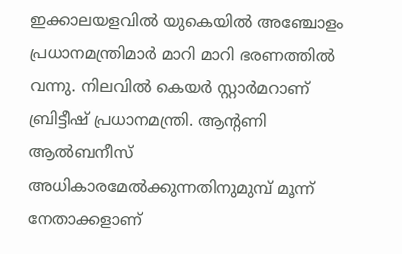ഇക്കാലയളവിൽ യുകെയിൽ അഞ്ചോളം പ്രധാനമന്ത്രിമാർ മാറി മാറി ഭരണത്തിൽ വന്നു. നിലവിൽ കെയർ സ്റ്റാർമറാണ് ബ്രിട്ടീഷ് പ്രധാനമന്ത്രി. ആന്റണി ആൽബനീസ് അധികാരമേൽക്കുന്നതിനുമുമ്പ് മൂന്ന് നേതാക്കളാണ്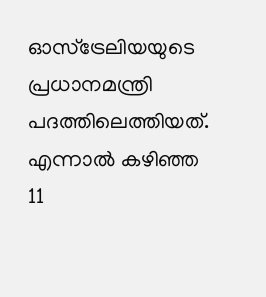ഓസ്ട്രേലിയയുടെ പ്രധാനമന്ത്രി പദത്തിലെത്തിയത്. എന്നാൽ കഴിഞ്ഞ 11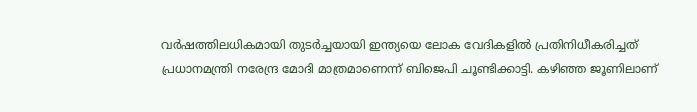വർഷത്തിലധികമായി തുടർച്ചയായി ഇന്ത്യയെ ലോക വേദികളിൽ പ്രതിനിധീകരിച്ചത് പ്രധാനമന്ത്രി നരേന്ദ്ര മോദി മാത്രമാണെന്ന് ബിജെപി ചൂണ്ടിക്കാട്ടി. കഴിഞ്ഞ ജൂണിലാണ്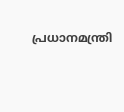പ്രധാനമന്ത്രി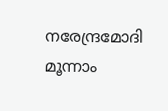നരേന്ദ്രമോദി മൂന്നാം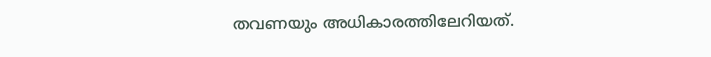തവണയും അധികാരത്തിലേറിയത്.